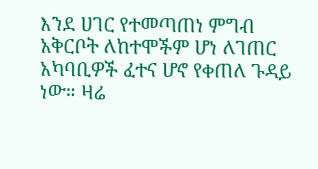እንደ ሀገር የተመጣጠነ ምግብ አቅርቦት ለከተሞችም ሆነ ለገጠር አካባቢዎች ፈተና ሆኖ የቀጠለ ጉዳይ ነው። ዛሬ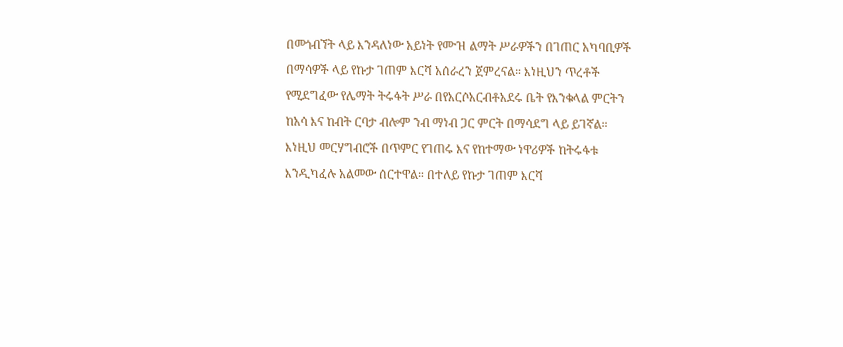በመጎብኘት ላይ እንዳለነው አይነት የሙዝ ልማት ሥራዎችን በገጠር አካባቢዎች በማሳዎች ላይ የኩታ ገጠም እርሻ አሰራረን ጀምረናል። እነዚህን ጥረቶች የሚደግፈው የሌማት ትሩፋት ሥራ በየአርሶአርብቶአደሩ ቤት የእንቁላል ምርትን ከአሳ እና ከብት ርባታ ብሎም ንብ ማነብ ጋር ምርት በማሳደግ ላይ ይገኛል።
እነዚህ መርሃግብሮች በጥምር የገጠሩ እና የከተማው ነዋሪዎች ከትሩፋቱ እንዲካፈሉ አልመው ሰርተዋል። በተለይ የኩታ ገጠም እርሻ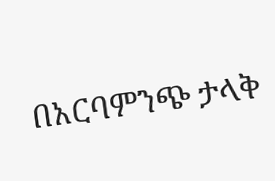በአርባምንጭ ታላቅ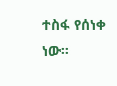ተስፋ የሰነቀ ነው።